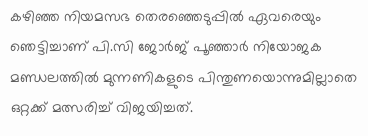കഴിഞ്ഞ നിയമസഭ തെരഞ്ഞെടുപ്പില്‍ ഏവരെയും ഞെട്ടിച്ചാണ് പി.സി ജോര്‍ജ് പൂഞ്ഞാര്‍ നിയോജക മണ്ഡലത്തില്‍ മുന്നണികളുടെ പിന്തുണയൊന്നുമില്ലാതെ ഒറ്റക്ക് മത്സരിച്ച് വിജയിച്ചത്.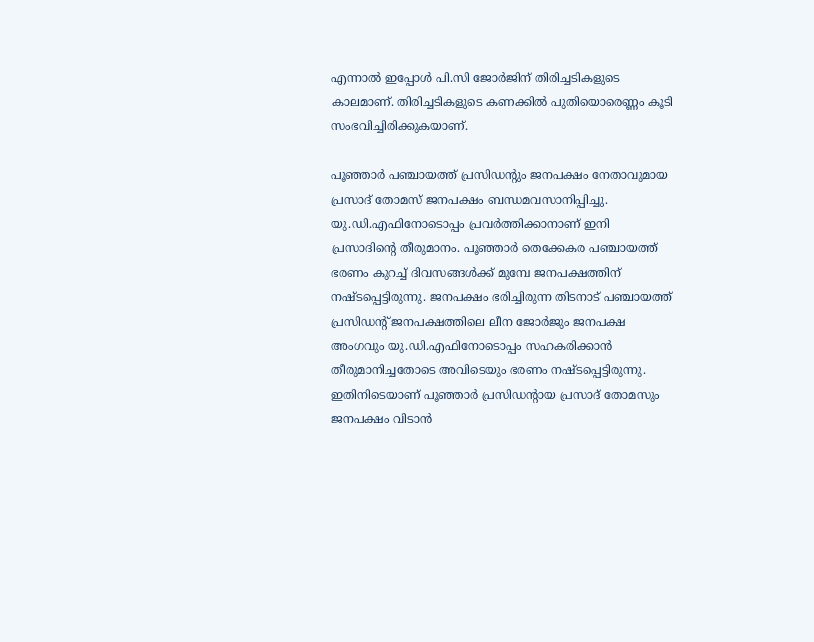എന്നാല്‍ ഇപ്പോള്‍ പി.സി ജോര്‍ജിന് തിരിച്ചടികളുടെ കാലമാണ്. തിരിച്ചടികളുടെ കണക്കില്‍ പുതിയൊരെണ്ണം കൂടി സംഭവിച്ചിരിക്കുകയാണ്.

പൂഞ്ഞാര്‍ പഞ്ചായത്ത് പ്രസിഡന്റും ജനപക്ഷം നേതാവുമായ പ്രസാദ് തോമസ് ജനപക്ഷം ബന്ധമവസാനിപ്പിച്ചു. യു.ഡി.എഫിനോടൊപ്പം പ്രവര്‍ത്തിക്കാനാണ് ഇനി പ്രസാദിന്റെ തീരുമാനം. പൂഞ്ഞാര്‍ തെക്കേകര പഞ്ചായത്ത് ഭരണം കുറച്ച് ദിവസങ്ങള്‍ക്ക് മുമ്പേ ജനപക്ഷത്തിന് നഷ്ടപ്പെട്ടിരുന്നു. ജനപക്ഷം ഭരിച്ചിരുന്ന തിടനാട് പഞ്ചായത്ത് പ്രസിഡന്റ് ജനപക്ഷത്തിലെ ലീന ജോര്‍ജും ജനപക്ഷ അംഗവും യു.ഡി.എഫിനോടൊപ്പം സഹകരിക്കാന്‍ തീരുമാനിച്ചതോടെ അവിടെയും ഭരണം നഷ്ടപ്പെട്ടിരുന്നു. ഇതിനിടെയാണ് പൂഞ്ഞാര്‍ പ്രസിഡന്റായ പ്രസാദ് തോമസും ജനപക്ഷം വിടാന്‍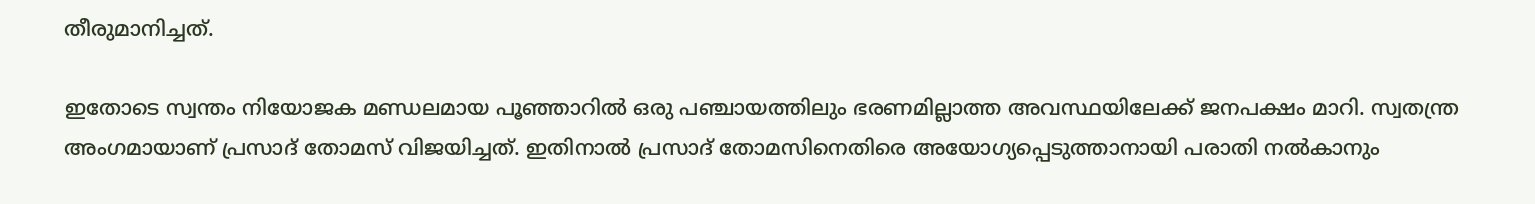തീരുമാനിച്ചത്.

ഇതോടെ സ്വന്തം നിയോജക മണ്ഡലമായ പൂഞ്ഞാറില്‍ ഒരു പഞ്ചായത്തിലും ഭരണമില്ലാത്ത അവസ്ഥയിലേക്ക് ജനപക്ഷം മാറി. സ്വതന്ത്ര അംഗമായാണ് പ്രസാദ് തോമസ് വിജയിച്ചത്. ഇതിനാല്‍ പ്രസാദ് തോമസിനെതിരെ അയോഗ്യപ്പെടുത്താനായി പരാതി നല്‍കാനും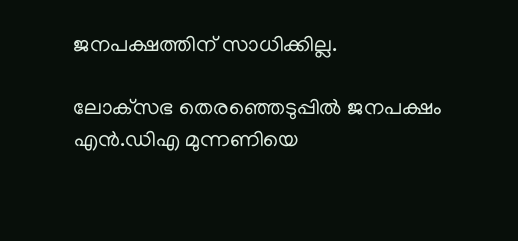ജനപക്ഷത്തിന് സാധിക്കില്ല.

ലോക്‌സഭ തെരഞ്ഞെടുപ്പില്‍ ജനപക്ഷം എന്‍.ഡിഎ മുന്നണിയെ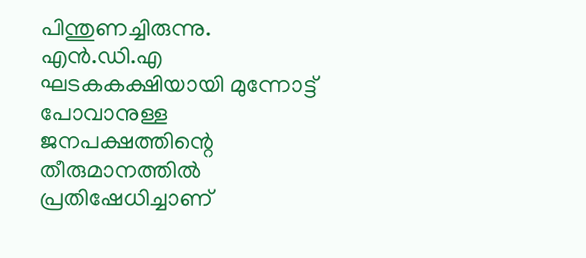പിന്തുണച്ചിരുന്നു. എന്‍.ഡി.എ ഘടകകക്ഷിയായി മുന്നോട്ട് പോവാനുള്ള ജനപക്ഷത്തിന്റെ തീരുമാനത്തില്‍ പ്രതിഷേധിച്ചാണ്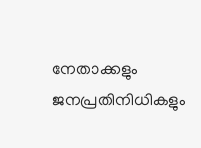നേതാക്കളും ജനപ്രതിനിധികളും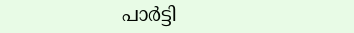പാര്‍ട്ടി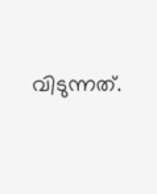വിടുന്നത്.